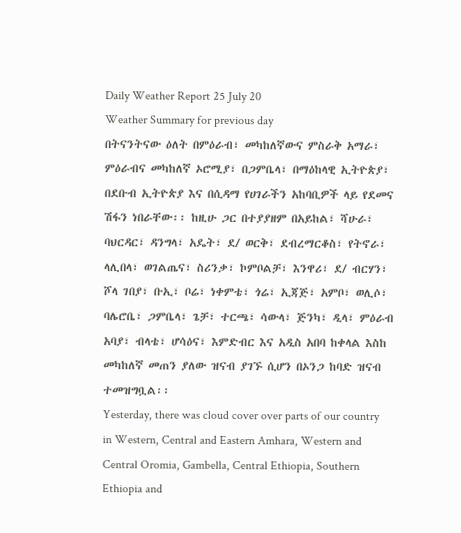Daily Weather Report 25 July 20
Weather Summary for previous day
በትናንትናው ዕለት በምዕራብ፣ መካከለኛውና ምስራቅ አማራ፣ ምዕራብና መካከለኛ ኦሮሚያ፣ በጋምቤላ፣ በማዕከላዊ ኢትዮጵያ፣ በደቡብ ኢትዮጵያ እና በሲዳማ የሀገራችን አከባቢዎች ላይ የደመና ሽፋን ነበራቸው፡፡ ከዚሁ ጋር በተያያዘም በአይከል፣ ሻሁራ፣ ባህርዳር፣ ዳንግላ፣ አዴት፣ ደ/ ወርቅ፣ ደብረማርቆስ፣ የትኖራ፣ ላሊበላ፣ ወገልጤና፣ ስሪንቃ፣ ኮምቦልቻ፣ እንዋሪ፣ ደ/ ብርሃን፣ ሾላ ገበያ፣ ቡኢ፣ ቦሬ፣ ነቀምቴ፣ ጎሬ፣ ኢጃጅ፣ አምቦ፣ ወሊሶ፣ ባሌሮቤ፣ ጋምቤላ፣ ጌቻ፣ ተርጫ፣ ሳውላ፣ ጅንካ፣ ዲላ፣ ምዕራብ አባያ፣ ብላቴ፣ ሆሳዕና፣ እምድብር እና አዲስ አበባ ከቀላል እስከ መካከለኛ መጠን ያለው ዝናብ ያገኙ ሲሆን በኦንጋ ከባድ ዝናብ ተመዝግቧል፡፡
Yesterday, there was cloud cover over parts of our country in Western, Central and Eastern Amhara, Western and Central Oromia, Gambella, Central Ethiopia, Southern Ethiopia and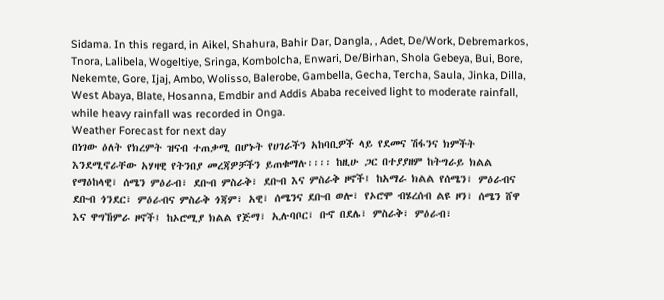Sidama. In this regard, in Aikel, Shahura, Bahir Dar, Dangla, , Adet, De/Work, Debremarkos, Tnora, Lalibela, Wogeltiye, Sringa, Kombolcha, Enwari, De/Birhan, Shola Gebeya, Bui, Bore, Nekemte, Gore, Ijaj, Ambo, Wolisso, Balerobe, Gambella, Gecha, Tercha, Saula, Jinka, Dilla, West Abaya, Blate, Hosanna, Emdbir and Addis Ababa received light to moderate rainfall, while heavy rainfall was recorded in Onga.
Weather Forecast for next day
በነገው ዕለት የክረምት ዝናብ ተጠቃሚ በሆኑት የሀገራችን አከባቢዎች ላይ የደመና ሽፋንና ክምችት እንደሚኖራቸው አሃዛዊ የትንበያ መረጃዎቻችን ይጠቁማሉ፡፡፡፡ ከዚሁ ጋር በተያያዘም ከትግራይ ክልል የማዕከላዊ፣ ሰሜን ምዕራብ፣ ደቡብ ምስራቅ፣ ደቡብ እና ምስራቅ ዞኖች፤ ከአማራ ክልል የሰሜን፣ ምዕራብና ደቡብ ጎንደር፣ ምዕራብና ምስራቅ ጎጃም፣ አዊ፣ ሰሜንና ደቡብ ወሎ፣ የኦሮሞ ብሄረሰብ ልዩ ዞን፣ ሰሜን ሸዋ እና ዋግኸምራ ዞኖች፤ ከኦሮሚያ ክልል የጅማ፣ ኢሉባቦር፣ ቡኖ በደሌ፣ ምስራቅ፣ ምዕራብ፣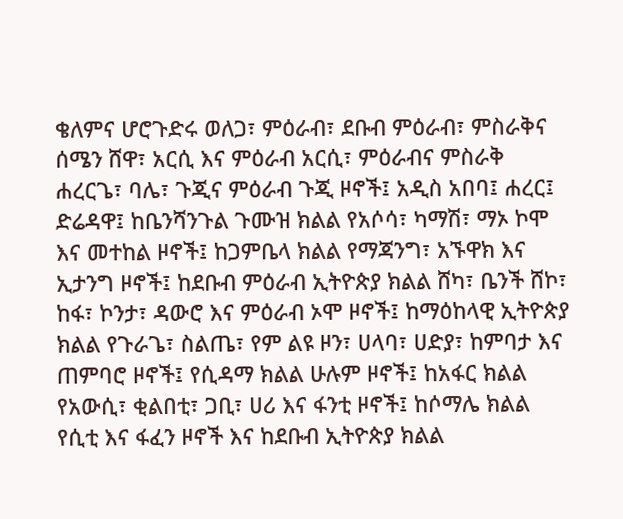ቄለምና ሆሮጉድሩ ወለጋ፣ ምዕራብ፣ ደቡብ ምዕራብ፣ ምስራቅና ሰሜን ሸዋ፣ አርሲ እና ምዕራብ አርሲ፣ ምዕራብና ምስራቅ ሐረርጌ፣ ባሌ፣ ጉጂና ምዕራብ ጉጂ ዞኖች፤ አዲስ አበባ፤ ሐረር፤ ድሬዳዋ፤ ከቤንሻንጉል ጉሙዝ ክልል የአሶሳ፣ ካማሽ፣ ማኦ ኮሞ እና መተከል ዞኖች፤ ከጋምቤላ ክልል የማጃንግ፣ አኙዋክ እና ኢታንግ ዞኖች፤ ከደቡብ ምዕራብ ኢትዮጵያ ክልል ሸካ፣ ቤንች ሸኮ፣ ከፋ፣ ኮንታ፣ ዳውሮ እና ምዕራብ ኦሞ ዞኖች፤ ከማዕከላዊ ኢትዮጵያ ክልል የጉራጌ፣ ስልጤ፣ የም ልዩ ዞን፣ ሀላባ፣ ሀድያ፣ ከምባታ እና ጠምባሮ ዞኖች፤ የሲዳማ ክልል ሁሉም ዞኖች፤ ከአፋር ክልል የአውሲ፣ ቂልበቲ፣ ጋቢ፣ ሀሪ እና ፋንቲ ዞኖች፤ ከሶማሌ ክልል የሲቲ እና ፋፈን ዞኖች እና ከደቡብ ኢትዮጵያ ክልል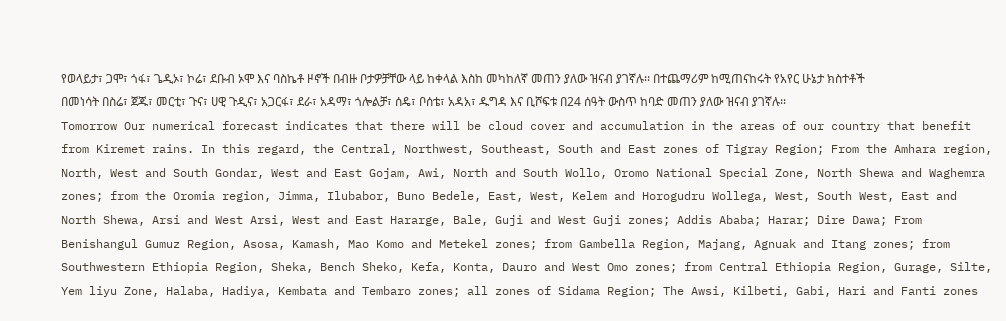የወላይታ፣ ጋሞ፣ ጎፋ፣ ጌዲኦ፣ ኮሬ፣ ደቡብ ኦሞ እና ባስኬቶ ዞኖች በብዙ ቦታዎቻቸው ላይ ከቀላል እስከ መካከለኛ መጠን ያለው ዝናብ ያገኛሉ፡፡ በተጨማሪም ከሚጠናከሩት የአየር ሁኔታ ክስተቶች በመነሳት በስሬ፣ ጀጁ፣ መርቲ፣ ጉና፣ ሀዊ ጉዲና፣ አጋርፋ፣ ደራ፣ አዳማ፣ ጎሎልቻ፣ ሰዴ፣ ቦሰቴ፣ አዳአ፣ ዱግዳ እና ቢሾፍቱ በ24 ሰዓት ውስጥ ከባድ መጠን ያለው ዝናብ ያገኛሉ፡፡
Tomorrow Our numerical forecast indicates that there will be cloud cover and accumulation in the areas of our country that benefit from Kiremet rains. In this regard, the Central, Northwest, Southeast, South and East zones of Tigray Region; From the Amhara region, North, West and South Gondar, West and East Gojam, Awi, North and South Wollo, Oromo National Special Zone, North Shewa and Waghemra zones; from the Oromia region, Jimma, Ilubabor, Buno Bedele, East, West, Kelem and Horogudru Wollega, West, South West, East and North Shewa, Arsi and West Arsi, West and East Hararge, Bale, Guji and West Guji zones; Addis Ababa; Harar; Dire Dawa; From Benishangul Gumuz Region, Asosa, Kamash, Mao Komo and Metekel zones; from Gambella Region, Majang, Agnuak and Itang zones; from Southwestern Ethiopia Region, Sheka, Bench Sheko, Kefa, Konta, Dauro and West Omo zones; from Central Ethiopia Region, Gurage, Silte, Yem liyu Zone, Halaba, Hadiya, Kembata and Tembaro zones; all zones of Sidama Region; The Awsi, Kilbeti, Gabi, Hari and Fanti zones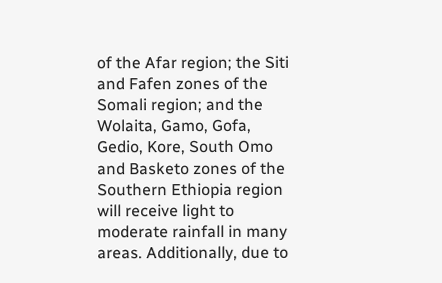of the Afar region; the Siti and Fafen zones of the Somali region; and the Wolaita, Gamo, Gofa, Gedio, Kore, South Omo and Basketo zones of the Southern Ethiopia region will receive light to moderate rainfall in many areas. Additionally, due to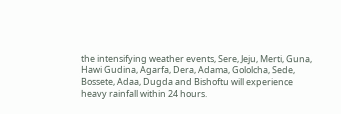the intensifying weather events, Sere, Jeju, Merti, Guna, Hawi Gudina, Agarfa, Dera, Adama, Gololcha, Sede, Bossete, Adaa, Dugda and Bishoftu will experience heavy rainfall within 24 hours.